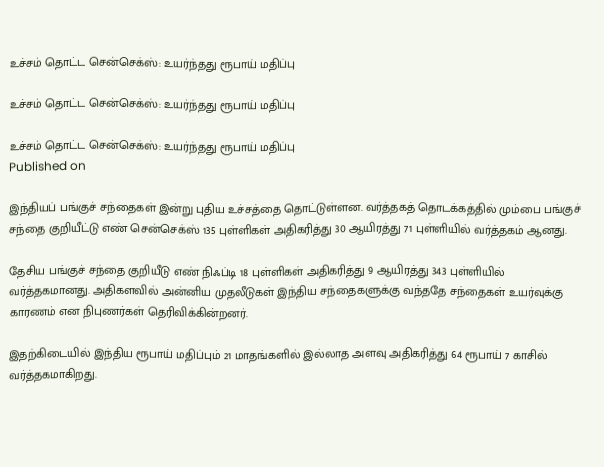உச்சம் தொட்ட சென்செக்ஸ்: உயர்ந்தது ரூபாய் மதிப்பு

உச்சம் தொட்ட சென்செக்ஸ்: உயர்ந்தது ரூபாய் மதிப்பு

உச்சம் தொட்ட சென்செக்ஸ்: உயர்ந்தது ரூபாய் மதிப்பு
Published on

இந்தியப் பங்குச் சந்தைகள் இன்று புதிய உச்சத்தை தொட்டுள்ளன. வர்த்தகத் தொடக்கத்தில் மும்பை பங்குச் சந்தை குறியீட்டு எண் சென்செக்ஸ் 135 புள்ளிகள் அதிகரித்து 30 ஆயிரத்து 71 புள்ளியில் வர்த்தகம் ஆனது.

தேசிய பங்குச் சந்தை குறியீடு எண் நிஃப்டி 18 புள்ளிகள் அதிகரித்து 9 ஆயிரத்து 343 புள்ளியில் வர்த்தகமானது. அதிகளவில் அன்னிய முதலீடுகள் இந்திய சந்தைகளுக்கு வந்ததே சந்தைகள் உயர்வுக்கு காரணம் என நிபுணர்கள் தெரிவிக்கின்றனர்.

இதற்கிடையில் இந்திய ரூபாய் மதிப்பும் 21 மாதங்களில் இல்லாத அளவு அதிகரித்து 64 ரூபாய் 7 காசில் வர்த்தகமாகிறது.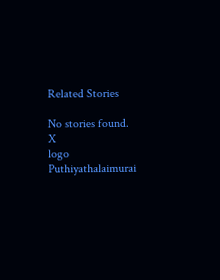Related Stories

No stories found.
X
logo
Puthiyathalaimurai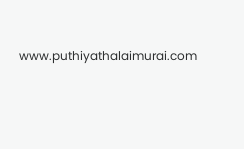www.puthiyathalaimurai.com